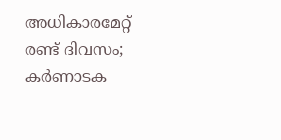അധികാരമേറ്റ് രണ്ട് ദിവസം; കർണാടക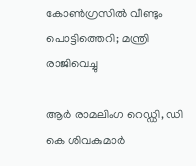കോൺഗ്രസിൽ വീണ്ടും പൊട്ടിത്തെറി; മന്ത്രി രാജിവെച്ചു

ആർ രാമലിംഗ റെഡ്ഡി, ഡി കെ ശിവകുമാർ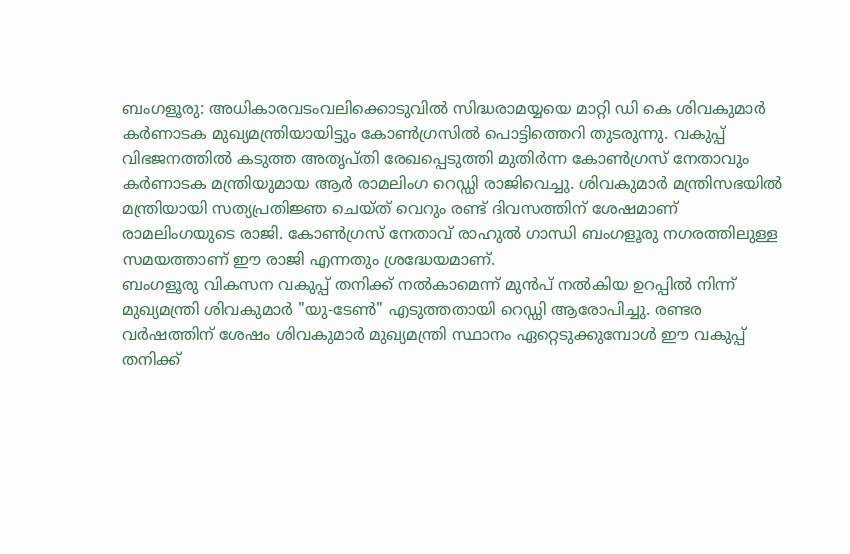ബംഗളൂരു: അധികാരവടംവലിക്കൊടുവിൽ സിദ്ധരാമയ്യയെ മാറ്റി ഡി കെ ശിവകുമാർ കർണാടക മുഖ്യമന്ത്രിയായിട്ടും കോൺഗ്രസിൽ പൊട്ടിത്തെറി തുടരുന്നു. വകുപ്പ് വിഭജനത്തിൽ കടുത്ത അതൃപ്തി രേഖപ്പെടുത്തി മുതിർന്ന കോൺഗ്രസ് നേതാവും കർണാടക മന്ത്രിയുമായ ആർ രാമലിംഗ റെഡ്ഡി രാജിവെച്ചു. ശിവകുമാർ മന്ത്രിസഭയിൽ മന്ത്രിയായി സത്യപ്രതിജ്ഞ ചെയ്ത് വെറും രണ്ട് ദിവസത്തിന് ശേഷമാണ് രാമലിംഗയുടെ രാജി. കോൺഗ്രസ് നേതാവ് രാഹുൽ ഗാന്ധി ബംഗളൂരു നഗരത്തിലുള്ള സമയത്താണ് ഈ രാജി എന്നതും ശ്രദ്ധേയമാണ്.
ബംഗളൂരു വികസന വകുപ്പ് തനിക്ക് നൽകാമെന്ന് മുൻപ് നൽകിയ ഉറപ്പിൽ നിന്ന് മുഖ്യമന്ത്രി ശിവകുമാർ "യു-ടേൺ" എടുത്തതായി റെഡ്ഡി ആരോപിച്ചു. രണ്ടര വർഷത്തിന് ശേഷം ശിവകുമാർ മുഖ്യമന്ത്രി സ്ഥാനം ഏറ്റെടുക്കുമ്പോൾ ഈ വകുപ്പ് തനിക്ക്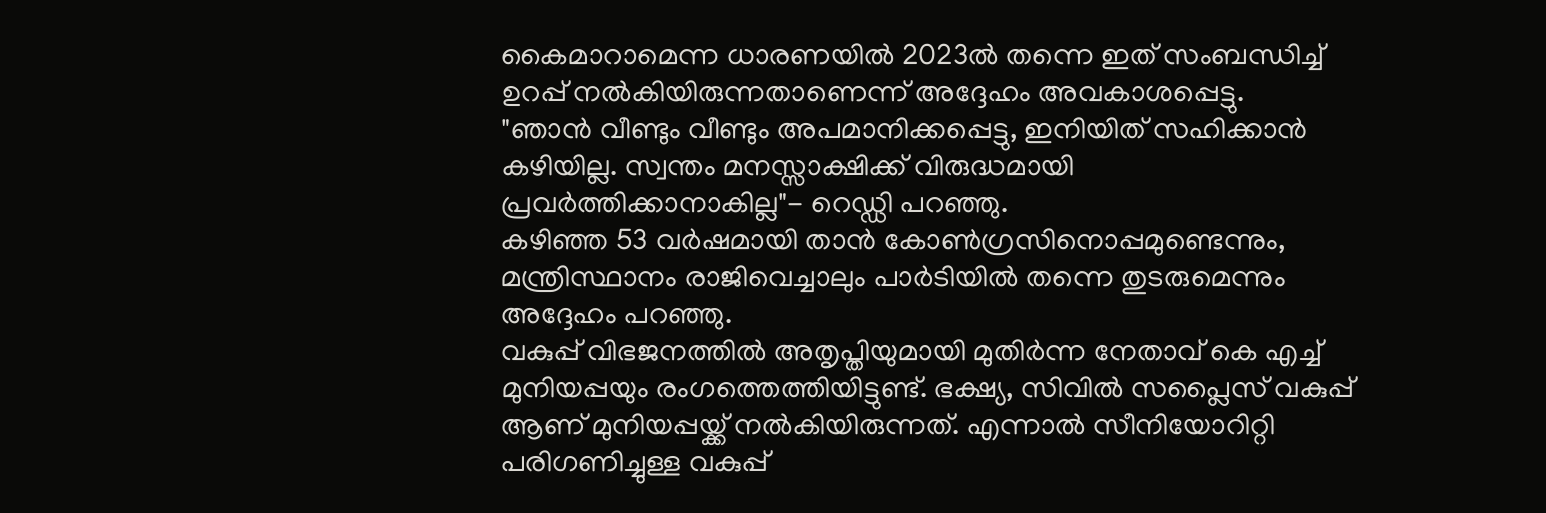കൈമാറാമെന്ന ധാരണയിൽ 2023ൽ തന്നെ ഇത് സംബന്ധിച്ച് ഉറപ്പ് നൽകിയിരുന്നതാണെന്ന് അദ്ദേഹം അവകാശപ്പെട്ടു.
"ഞാൻ വീണ്ടും വീണ്ടും അപമാനിക്കപ്പെട്ടു, ഇനിയിത് സഹിക്കാൻ കഴിയില്ല. സ്വന്തം മനസ്സാക്ഷിക്ക് വിരുദ്ധമായി പ്രവർത്തിക്കാനാകില്ല"- റെഡ്ഡി പറഞ്ഞു.
കഴിഞ്ഞ 53 വർഷമായി താൻ കോൺഗ്രസിനൊപ്പമുണ്ടെന്നും, മന്ത്രിസ്ഥാനം രാജിവെച്ചാലും പാർടിയിൽ തന്നെ തുടരുമെന്നും അദ്ദേഹം പറഞ്ഞു.
വകുപ്പ് വിഭജനത്തിൽ അതൃപ്തിയുമായി മുതിർന്ന നേതാവ് കെ എച്ച് മുനിയപ്പയും രംഗത്തെത്തിയിട്ടുണ്ട്. ഭക്ഷ്യ, സിവിൽ സപ്ലൈസ് വകുപ്പ് ആണ് മുനിയപ്പയ്ക്ക് നൽകിയിരുന്നത്. എന്നാൽ സീനിയോറിറ്റി പരിഗണിച്ചുള്ള വകുപ്പ്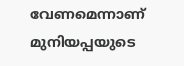വേണമെന്നാണ് മുനിയപ്പയുടെ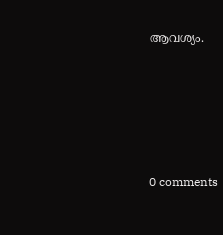ആവശ്യം.









0 comments